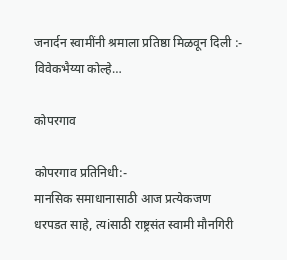जनार्दन स्वामींनी श्रमाला प्रतिष्ठा मिळवून दिली :- विवेकभैय्या कोल्हे…

कोपरगाव

कोपरगाव प्रतिनिधी:-
मानसिक समाधानासाठी आज प्रत्येकजण धरपडत साहे, त्यiसाठी राष्ट्रसंत स्वामी मौनगिरी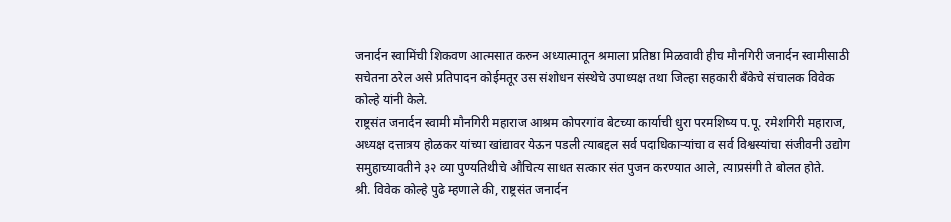जनार्दन स्वामिंची शिकवण आत्मसात करुन अध्यात्मातून श्रमाला प्रतिष्ठा मिळवावी हीच मौनगिरी जनार्दन स्वामीसाठी सचेतना ठरेल असे प्रतिपादन कोईमतूर उस संशोधन संस्थेचे उपाध्यक्ष तथा जिल्हा सहकारी बँकेचे संचालक विवेक कोल्हे यांनी केले.
राष्ट्रसंत जनार्दन स्वामी मौनगिरी महाराज आश्रम कोपरगांव बेटच्या कार्याची धुरा परमशिष्य प.पू. रमेशगिरी महाराज, अध्यक्ष दत्तात्रय होळकर यांच्या खांद्यावर येऊन पडली त्याबद्दल सर्व पदाधिकाऱ्यांचा व सर्व विश्वस्यांचा संजीवनी उद्योग समुहाच्यावतीने ३२ व्या पुण्यतिथीचे औचित्य साधत सत्कार संत पुजन करण्यात आले, त्याप्रसंगी ते बोलत होते.
श्री. विवेक कोल्हे पुढे म्हणाले की, राष्ट्रसंत जनार्दन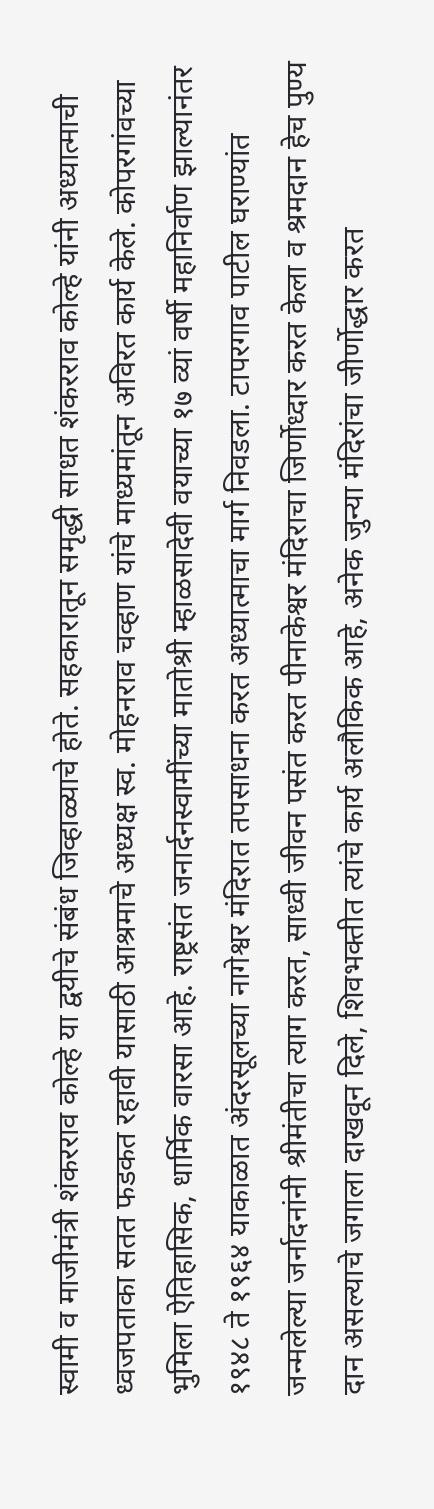स्वामी व माजीमंत्री शंकरराव कोल्हे या द्वयीचे संबंध जिव्हाळ्याचे होते. सहकारातून समृद्धी साधत शंकरराव कोल्हे यांनी अध्यात्माची ध्वजपताका सतत फडकत रहावी यासाठी आश्रमाचे अध्यक्ष स्व. मोहनराव चव्हाण यांचे माध्यमांतून अविरत कार्य केले. कोपरगांवच्या भुमिला ऐतिहासिक, धार्मिक वारसा आहे. राष्ट्रसंत जनार्दनस्वामींच्या मातोश्री म्हाळसादेवी वयाच्या १७ व्यां वर्षी महानिर्वाण झाल्यानंतर १९४८ ते १९६४ याकाळात अंदरसूलच्या नागेश्वर मंदिरात तपसाधना करत अध्यात्माचा मार्ग निवडला. टापरगाव पाटील घराण्यांत जन्मलेल्या जर्नादनांनी श्रीमंतीचा त्याग करत, साध्वी जीवन पसंत करत पीनाकेश्वर मंदिराचा जिर्णोध्दार करत केला व श्रमदान हेच पुण्य दान असल्याचे जगाला दाखवून दिले, शिवभक्तीत त्यांचे कार्य अलौकिक आहे, अनेक जुन्या मंदिरांचा जीर्णोद्धार करत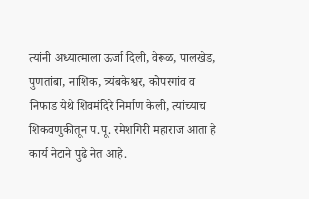त्यांनी अध्यात्माला ऊर्जा दिली, वेरूळ, पालखेड, पुणतांबा, नाशिक, त्र्यंबकेश्वर, कोपरगांव व निफाड येथे शिवमंदिरे निर्माण केली, त्यांच्याच शिकवणुकीतून प.पू. रमेशगिरी महाराज आता हे कार्य नेटाने पुढे नेत आहे.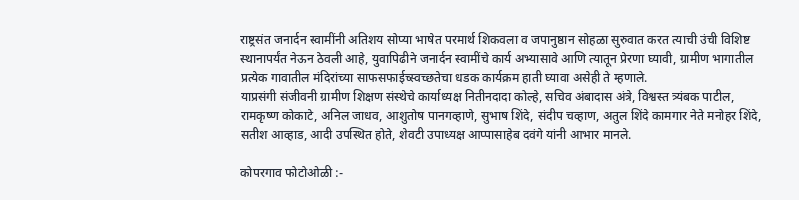राष्ट्रसंत जनार्दन स्वामींनी अतिशय सोप्या भाषेत परमार्थ शिकवला व जपानुष्ठान सोहळा सुरुवात करत त्याची उंची विशिष्ट स्थानापर्यंत नेऊन ठेवली आहे, युवापिढीने जनार्दन स्वामींचे कार्य अभ्यासावे आणि त्यातून प्रेरणा घ्यावी, ग्रामीण भागातील प्रत्येक गावातील मंदिरांच्या साफसफाईच्स्वच्छतेचा धडक कार्यक्रम हाती घ्यावा असेही ते म्हणाले.
याप्रसंगी संजीवनी ग्रामीण शिक्षण संस्थेचे कार्याध्यक्ष नितीनदादा कोल्हे, सचिव अंबादास अंत्रे, विश्वस्त त्र्यंबक पाटील, रामकृष्ण कोकाटे, अनिल जाधव, आशुतोष पानगव्हाणे, सुभाष शिंदे, संदीप चव्हाण, अतुल शिंदे कामगार नेते मनोहर शिंदे, सतीश आव्हाड, आदी उपस्थित होते, शेवटी उपाध्यक्ष आप्पासाहेब दवंगे यांनी आभार मानले.

कोपरगाव फोटोओळी :-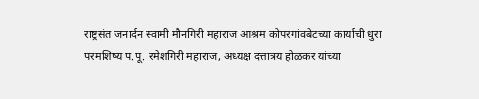राष्ट्रसंत जनार्दन स्वामी मौनगिरी महाराज आश्रम कोपरगांवबेटच्या कार्याची धुरा परमशिष्य प.पू. रमेशगिरी महाराज, अध्यक्ष दत्तात्रय होळकर यांच्या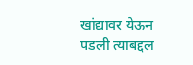खांद्यावर येऊन पडली त्याबद्दल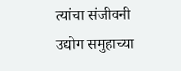त्यांचा संजीवनी उद्योग समुहाच्या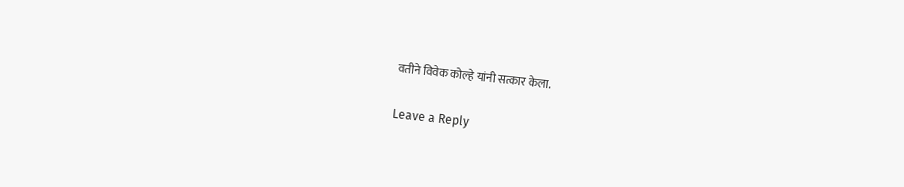वतीने विवेक कोल्हे यांनी सत्कार केला.

Leave a Reply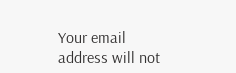Your email address will not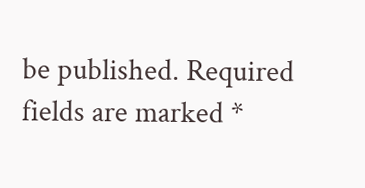be published. Required fields are marked *